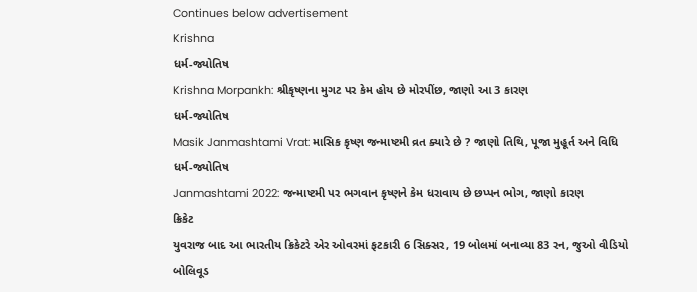Continues below advertisement
Krishna
ધર્મ-જ્યોતિષ
Krishna Morpankh: શ્રીકૃષ્ણના મુગટ પર કેમ હોય છે મોરપીંછ, જાણો આ 3 કારણ
ધર્મ-જ્યોતિષ
Masik Janmashtami Vrat: માસિક કૃષ્ણ જન્માષ્ટમી વ્રત ક્યારે છે ? જાણો તિથિ, પૂજા મુહૂર્ત અને વિધિ
ધર્મ-જ્યોતિષ
Janmashtami 2022: જન્માષ્ટમી પર ભગવાન કૃષ્ણને કેમ ધરાવાય છે છપ્પન ભોગ, જાણો કારણ
ક્રિકેટ
યુવરાજ બાદ આ ભારતીય ક્રિકેટરે એર ઓવરમાં ફટકારી 6 સિક્સર, 19 બોલમાં બનાવ્યા 83 રન, જુઓ વીડિયો
બોલિવૂડ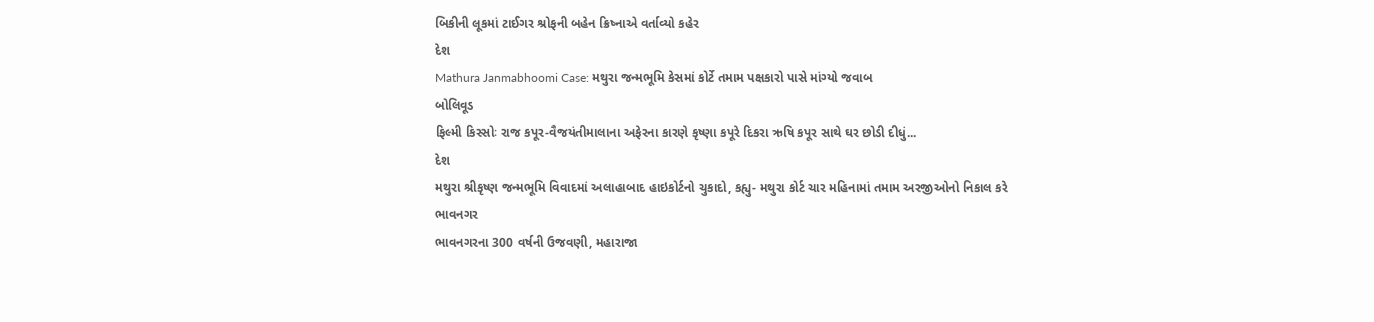બિકીની લૂકમાં ટાઈગર શ્રોફની બહેન ક્રિષ્નાએ વર્તાવ્યો કહેર
દેશ
Mathura Janmabhoomi Case: મથુરા જન્મભૂમિ કેસમાં કોર્ટે તમામ પક્ષકારો પાસે માંગ્યો જવાબ
બોલિવૂડ
ફિલ્મી કિસ્સોઃ રાજ કપૂર-વૈજયંતીમાલાના અફેરના કારણે કૃષ્ણા કપૂરે દિકરા ઋષિ કપૂર સાથે ઘર છોડી દીધું...
દેશ
મથુરા શ્રીકૃષ્ણ જન્મભૂમિ વિવાદમાં અલાહાબાદ હાઇકોર્ટનો ચુકાદો, કહ્યુ- મથુરા કોર્ટ ચાર મહિનામાં તમામ અરજીઓનો નિકાલ કરે
ભાવનગર
ભાવનગરના 300 વર્ષની ઉજવણી, મહારાજા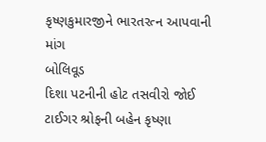કૃષ્ણકુમારજીને ભારતરત્ન આપવાની માંગ
બોલિવૂડ
દિશા પટનીની હોટ તસવીરો જોઈ ટાઈગર શ્રોફની બહેન કૃષ્ણા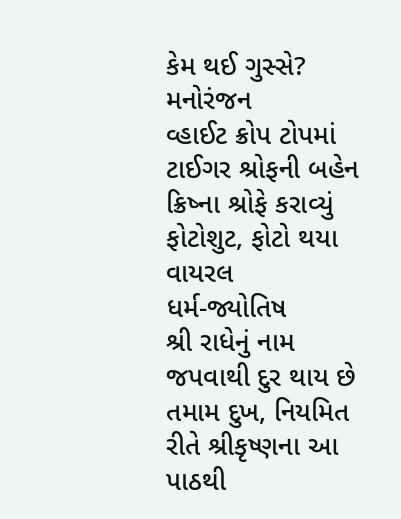કેમ થઈ ગુસ્સે?
મનોરંજન
વ્હાઈટ ક્રોપ ટોપમાં ટાઈગર શ્રોફની બહેન ક્રિષ્ના શ્રોફે કરાવ્યું ફોટોશુટ, ફોટો થયા વાયરલ
ધર્મ-જ્યોતિષ
શ્રી રાધેનું નામ જપવાથી દુર થાય છે તમામ દુખ, નિયમિત રીતે શ્રીકૃષ્ણના આ પાઠથી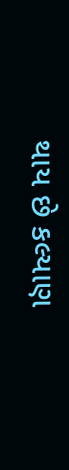થાય છે કલ્યાણ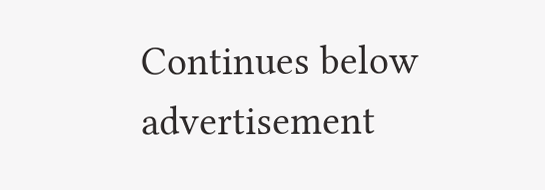Continues below advertisement